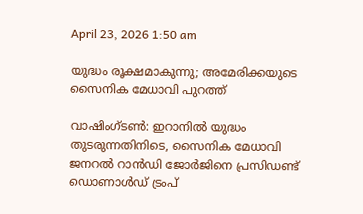April 23, 2026 1:50 am

യുദ്ധം രൂക്ഷമാകുന്നു; അമേരിക്കയുടെ സൈനിക മേധാവി പുറത്ത്

വാഷിംഗ്ടൺ: ഇറാനിൽ യുദ്ധം തുടരുന്നതിനിടെ, സൈനിക മേധാവി ജനറൽ റാൻഡി ജോർജിനെ പ്രസിഡണ്ട് ഡൊണാൾഡ് ട്രംപ്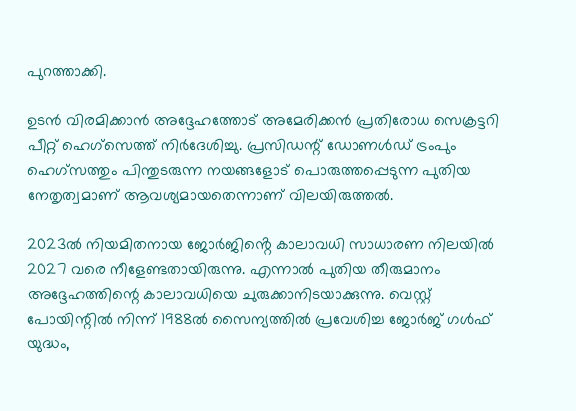പുറത്താക്കി.

ഉടൻ വിരമിക്കാൻ അദ്ദേഹത്തോട് അമേരിക്കൻ പ്രതിരോധ സെക്രട്ടറി പീറ്റ് ഹെഗ്‌സെത്ത് നിർദേശിച്ചു. പ്രസിഡന്റ് ഡോണൾഡ് ട്രംപും ഹെഗ്‌സത്തും പിന്തുടരുന്ന നയങ്ങളോട് പൊരുത്തപ്പെടുന്ന പുതിയ നേതൃത്വമാണ് ആവശ്യമായതെന്നാണ് വിലയിരുത്തൽ.

2023ൽ നിയമിതനായ ജോർജിൻ്റെ കാലാവധി സാധാരണ നിലയിൽ 2027 വരെ നീളേണ്ടതായിരുന്നു. എന്നാൽ പുതിയ തീരുമാനം അദ്ദേഹത്തിന്റെ കാലാവധിയെ ചുരുക്കാനിടയാക്കുന്നു. വെസ്റ്റ് പോയിന്റിൽ നിന്ന് 1988ൽ സൈന്യത്തിൽ പ്രവേശിച്ച ജോർജ് ഗൾഫ് യുദ്ധം,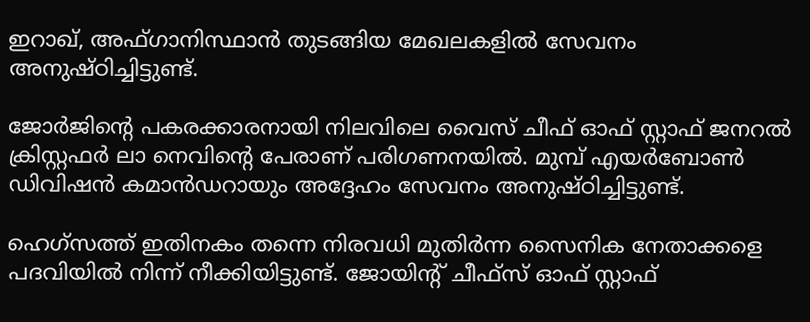ഇറാഖ്, അഫ്ഗാനിസ്ഥാൻ തുടങ്ങിയ മേഖലകളിൽ സേവനം അനുഷ്ഠിച്ചിട്ടുണ്ട്.

ജോർജിൻ്റെ പകരക്കാരനായി നിലവിലെ വൈസ് ചീഫ് ഓഫ് സ്റ്റാഫ് ജനറൽ ക്രിസ്റ്റഫർ ലാ നെവിൻ്റെ പേരാണ് പരിഗണനയിൽ. മുമ്പ് എയർബോൺ ഡിവിഷൻ കമാൻഡറായും അദ്ദേഹം സേവനം അനുഷ്ഠിച്ചിട്ടുണ്ട്.

ഹെഗ്‌സത്ത് ഇതിനകം തന്നെ നിരവധി മുതിർന്ന സൈനിക നേതാക്കളെ പദവിയിൽ നിന്ന് നീക്കിയിട്ടുണ്ട്. ജോയിന്റ് ചീഫ്‌സ് ഓഫ് സ്റ്റാഫ്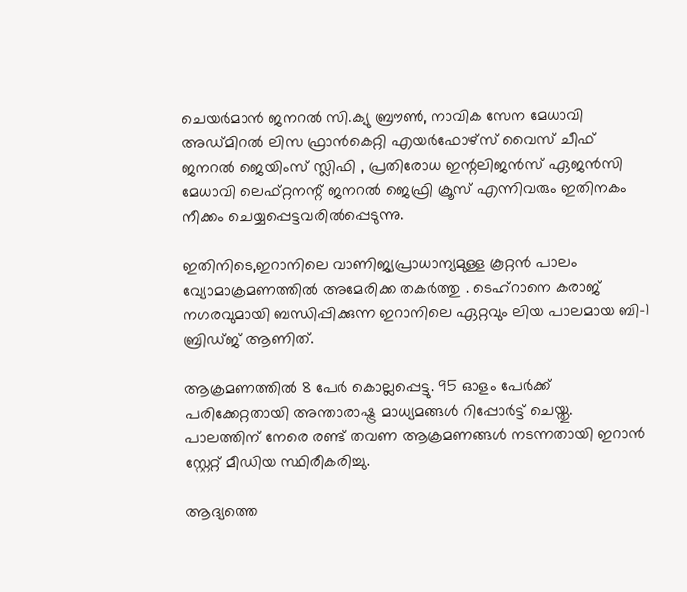ചെയർമാൻ ജനറൽ സി.ക്യു ബ്രൗൺ, നാവിക സേന മേധാവി അഡ്മിറൽ ലിസ ഫ്രാൻകെറ്റി എയർഫോഴ്‌സ് വൈസ് ചീഫ് ജനറൽ ജെയിംസ് സ്ലിഫി , പ്രതിരോധ ഇന്റലിജൻസ് ഏജൻസി മേധാവി ലെഫ്റ്റനന്റ് ജനറൽ ജെഫ്രി ക്രൂസ് എന്നിവരും ഇതിനകം നീക്കം ചെയ്യപ്പെട്ടവരിൽപ്പെടുന്നു.

ഇതിനിടെ,ഇറാനിലെ വാണിജ്യപ്രാധാന്യമുള്ള കൂറ്റൻ പാലം വ്യോമാക്രമണത്തിൽ അമേരിക്ക തകർത്തു . ടെഹ്റാനെ കരാജ് നഗരവുമായി ബന്ധിപ്പിക്കുന്ന ഇറാനിലെ ഏറ്റവും ലിയ പാലമായ ബി-1 ബ്രിഡ്ജ് ആണിത്.

ആക്രമണത്തിൽ 8 പേ‍ർ കൊല്ലപ്പെട്ടു. 95 ഓളം പേർക്ക് പരിക്കേറ്റതായി അന്താരാഷ്ട്ര മാധ്യമങ്ങൾ റിപ്പോർട്ട് ചെയ്തു. പാലത്തിന് നേരെ രണ്ട് തവണ ആക്രമണങ്ങൾ നടന്നതായി ഇറാൻ സ്റ്റേറ്റ് മീഡിയ സ്ഥിരീകരിച്ചു.

ആദ്യത്തെ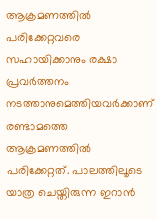ആക്രമണത്തിൽ പരിക്കേറ്റവരെ സഹായിക്കാനും രക്ഷാ പ്രവ‍ർത്തനം നടത്താനുമെത്തിയവർക്കാണ് രണ്ടാമത്തെ ആക്രമണത്തിൽ പരിക്കേറ്റത്. പാലത്തിലൂടെ യാത്ര ചെയ്തിരുന്ന ഇറാൻ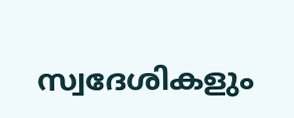സ്വദേശികളും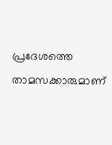പ്രദേശത്തെ താമസക്കാരുമാണ്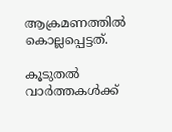ആക്രമണത്തിൽ കൊല്ലപ്പെട്ടത്.

കൂടുതൽ വാർത്തകൾക്ക്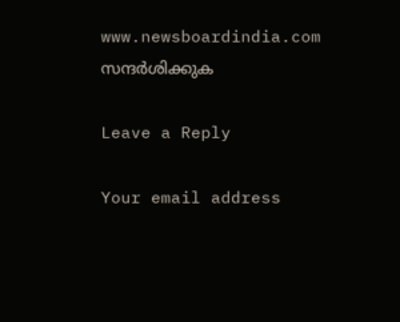www.newsboardindia.com സന്ദർശിക്കുക

Leave a Reply

Your email address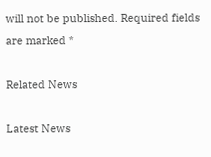will not be published. Required fields are marked *

Related News

Latest News